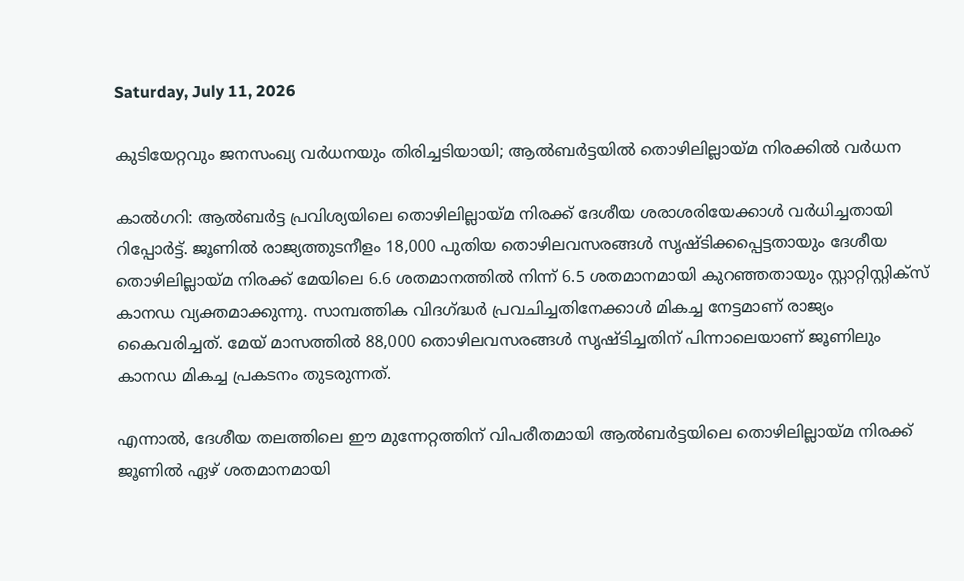Saturday, July 11, 2026

കുടിയേറ്റവും ജനസംഖ്യ വര്‍ധനയും തിരിച്ചടിയായി; ആല്‍ബര്‍ട്ടയില്‍ തൊഴിലില്ലായ്മ നിരക്കില്‍ വര്‍ധന

കാല്‍ഗറി: ആല്‍ബര്‍ട്ട പ്രവിശ്യയിലെ തൊഴിലില്ലായ്മ നിരക്ക് ദേശീയ ശരാശരിയേക്കാള്‍ വര്‍ധിച്ചതായി റിപ്പോര്‍ട്ട്. ജൂണില്‍ രാജ്യത്തുടനീളം 18,000 പുതിയ തൊഴിലവസരങ്ങള്‍ സൃഷ്ടിക്കപ്പെട്ടതായും ദേശീയ തൊഴിലില്ലായ്മ നിരക്ക് മേയിലെ 6.6 ശതമാനത്തില്‍ നിന്ന് 6.5 ശതമാനമായി കുറഞ്ഞതായും സ്റ്റാറ്റിസ്റ്റിക്സ് കാനഡ വ്യക്തമാക്കുന്നു. സാമ്പത്തിക വിദഗ്ദ്ധര്‍ പ്രവചിച്ചതിനേക്കാള്‍ മികച്ച നേട്ടമാണ് രാജ്യം കൈവരിച്ചത്. മേയ് മാസത്തില്‍ 88,000 തൊഴിലവസരങ്ങള്‍ സൃഷ്ടിച്ചതിന് പിന്നാലെയാണ് ജൂണിലും കാനഡ മികച്ച പ്രകടനം തുടരുന്നത്.

എന്നാല്‍, ദേശീയ തലത്തിലെ ഈ മുന്നേറ്റത്തിന് വിപരീതമായി ആല്‍ബര്‍ട്ടയിലെ തൊഴിലില്ലായ്മ നിരക്ക് ജൂണില്‍ ഏഴ് ശതമാനമായി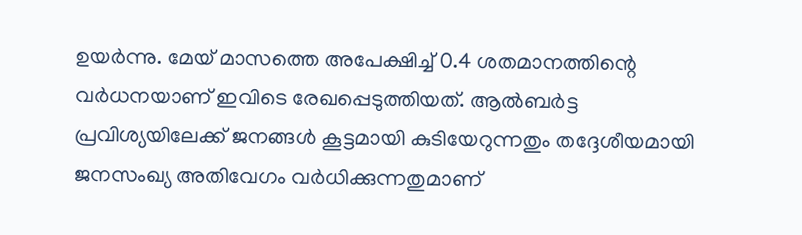ഉയര്‍ന്നു. മേയ് മാസത്തെ അപേക്ഷിച്ച് 0.4 ശതമാനത്തിന്റെ വര്‍ധനയാണ് ഇവിടെ രേഖപ്പെടുത്തിയത്. ആല്‍ബര്‍ട്ട പ്രവിശ്യയിലേക്ക് ജനങ്ങള്‍ കൂട്ടമായി കുടിയേറുന്നതും തദ്ദേശീയമായി ജനസംഖ്യ അതിവേഗം വര്‍ധിക്കുന്നതുമാണ്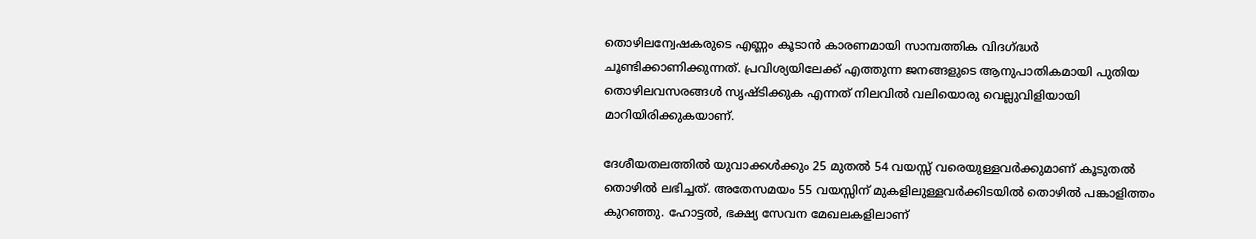തൊഴിലന്വേഷകരുടെ എണ്ണം കൂടാന്‍ കാരണമായി സാമ്പത്തിക വിദഗ്ദ്ധര്‍ ചൂണ്ടിക്കാണിക്കുന്നത്. പ്രവിശ്യയിലേക്ക് എത്തുന്ന ജനങ്ങളുടെ ആനുപാതികമായി പുതിയ തൊഴിലവസരങ്ങള്‍ സൃഷ്ടിക്കുക എന്നത് നിലവില്‍ വലിയൊരു വെല്ലുവിളിയായി മാറിയിരിക്കുകയാണ്.

ദേശീയതലത്തില്‍ യുവാക്കള്‍ക്കും 25 മുതല്‍ 54 വയസ്സ് വരെയുള്ളവര്‍ക്കുമാണ് കൂടുതല്‍ തൊഴില്‍ ലഭിച്ചത്. അതേസമയം 55 വയസ്സിന് മുകളിലുള്ളവര്‍ക്കിടയില്‍ തൊഴില്‍ പങ്കാളിത്തം കുറഞ്ഞു. ഹോട്ടല്‍, ഭക്ഷ്യ സേവന മേഖലകളിലാണ്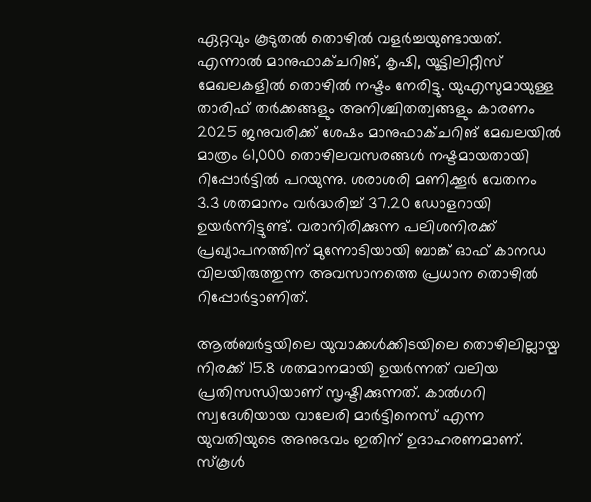ഏറ്റവും കൂടുതല്‍ തൊഴില്‍ വളര്‍ച്ചയുണ്ടായത്. എന്നാല്‍ മാനുഫാക്ചറിങ്, കൃഷി, യൂട്ടിലിറ്റീസ് മേഖലകളില്‍ തൊഴില്‍ നഷ്ടം നേരിട്ടു. യുഎസുമായുള്ള താരിഫ് തര്‍ക്കങ്ങളും അനിശ്ചിതത്വങ്ങളും കാരണം 2025 ജനുവരിക്ക് ശേഷം മാനുഫാക്ചറിങ് മേഖലയില്‍ മാത്രം 61,000 തൊഴിലവസരങ്ങള്‍ നഷ്ടമായതായി റിപ്പോര്‍ട്ടില്‍ പറയുന്നു. ശരാശരി മണിക്കൂര്‍ വേതനം 3.3 ശതമാനം വര്‍ദ്ധരിച്ച് 37.20 ഡോളറായി ഉയര്‍ന്നിട്ടുണ്ട്. വരാനിരിക്കുന്ന പലിശനിരക്ക് പ്രഖ്യാപനത്തിന് മുന്നോടിയായി ബാങ്ക് ഓഫ് കാനഡ വിലയിരുത്തുന്ന അവസാനത്തെ പ്രധാന തൊഴില്‍ റിപ്പോര്‍ട്ടാണിത്.

ആല്‍ബര്‍ട്ടയിലെ യുവാക്കള്‍ക്കിടയിലെ തൊഴിലില്ലായ്മ നിരക്ക് 15.8 ശതമാനമായി ഉയര്‍ന്നത് വലിയ പ്രതിസന്ധിയാണ് സൃഷ്ടിക്കുന്നത്. കാല്‍ഗറി സ്വദേശിയായ വാലേരി മാര്‍ട്ടിനെസ് എന്ന യുവതിയുടെ അനുഭവം ഇതിന് ഉദാഹരണമാണ്. സ്‌കൂള്‍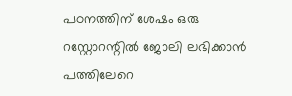പഠനത്തിന് ശേഷം ഒരു റസ്റ്റോറന്റില്‍ ജോലി ലഭിക്കാന്‍ പത്തിലേറെ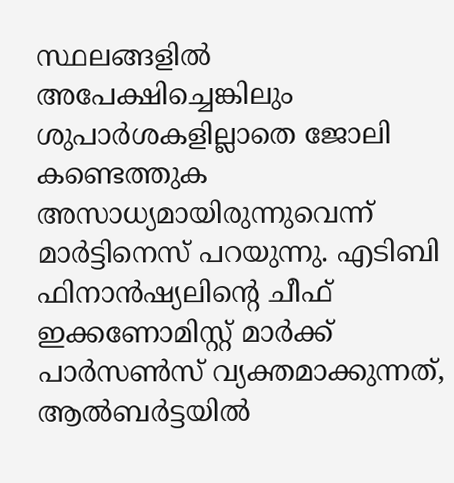സ്ഥലങ്ങളില്‍ അപേക്ഷിച്ചെങ്കിലും ശുപാര്‍ശകളില്ലാതെ ജോലി കണ്ടെത്തുക അസാധ്യമായിരുന്നുവെന്ന് മാര്‍ട്ടിനെസ് പറയുന്നു. എടിബി ഫിനാന്‍ഷ്യലിന്റെ ചീഫ് ഇക്കണോമിസ്റ്റ് മാര്‍ക്ക് പാര്‍സണ്‍സ് വ്യക്തമാക്കുന്നത്, ആല്‍ബര്‍ട്ടയില്‍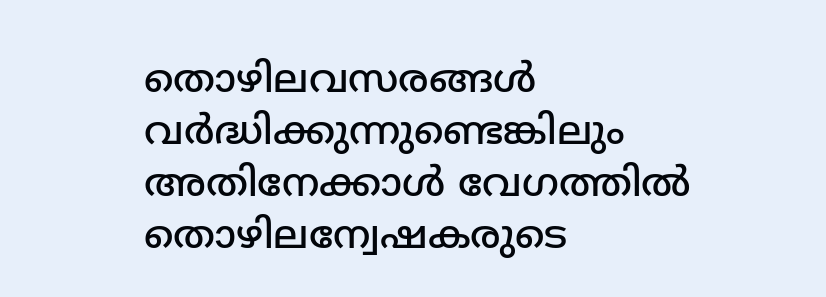തൊഴിലവസരങ്ങള്‍ വര്‍ദ്ധിക്കുന്നുണ്ടെങ്കിലും അതിനേക്കാള്‍ വേഗത്തില്‍ തൊഴിലന്വേഷകരുടെ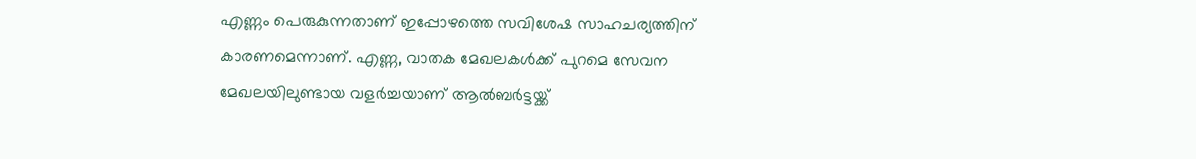എണ്ണം പെരുകുന്നതാണ് ഇപ്പോഴത്തെ സവിശേഷ സാഹചര്യത്തിന് കാരണമെന്നാണ്. എണ്ണ, വാതക മേഖലകള്‍ക്ക് പുറമെ സേവന മേഖലയിലുണ്ടായ വളര്‍ച്ചയാണ് ആല്‍ബര്‍ട്ടയ്ക്ക്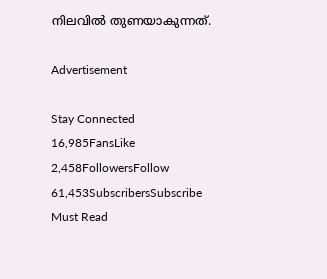നിലവില്‍ തുണയാകുന്നത്.

Advertisement

Stay Connected
16,985FansLike
2,458FollowersFollow
61,453SubscribersSubscribe
Must Read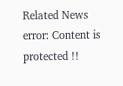Related News
error: Content is protected !!